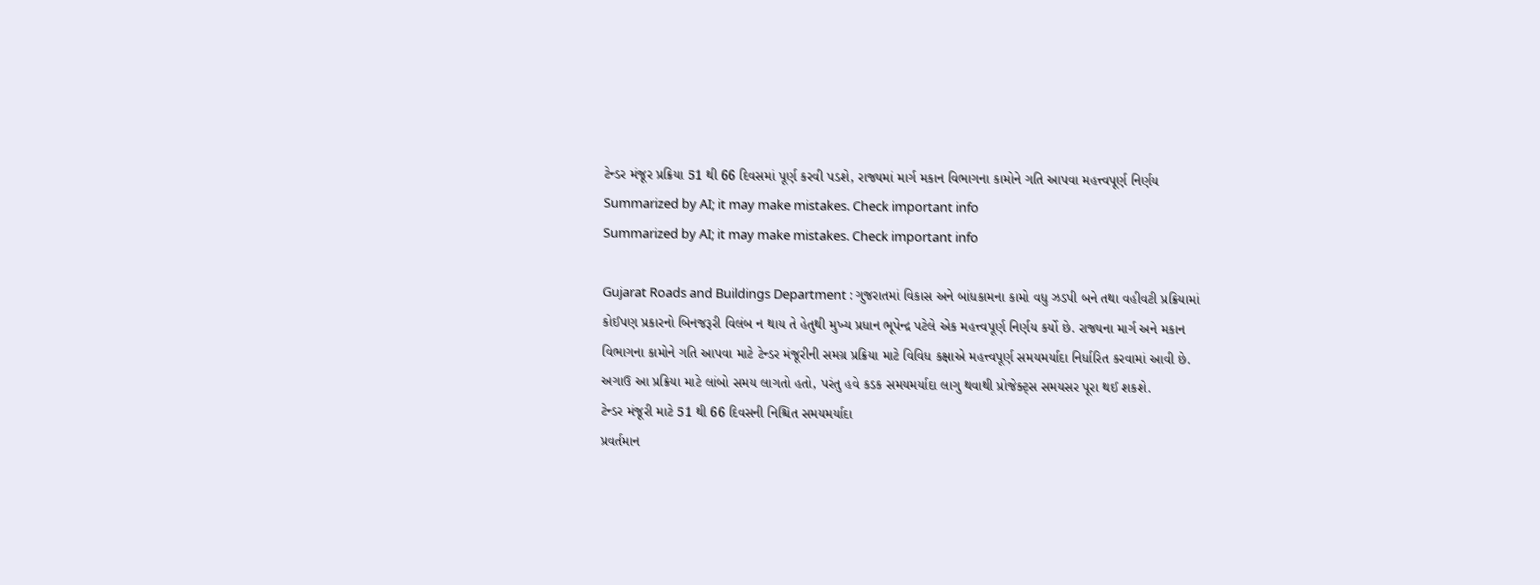ટેન્ડર મંજૂર પ્રક્રિયા 51 થી 66 દિવસમાં પૂર્ણ કરવી પડશે, રાજ્યમાં માર્ગ મકાન વિભાગના કામોને ગતિ આપવા મહત્ત્વપૂર્ણ નિર્ણય
Summarized by AI; it may make mistakes. Check important info
Summarized by AI; it may make mistakes. Check important info

Gujarat Roads and Buildings Department : ગુજરાતમાં વિકાસ અને બાંધકામના કામો વધુ ઝડપી બને તથા વહીવટી પ્રક્રિયામાં કોઈપણ પ્રકારનો બિનજરૂરી વિલંબ ન થાય તે હેતુથી મુખ્ય પ્રધાન ભૂપેન્દ્ર પટેલે એક મહત્ત્વપૂર્ણ નિર્ણય કર્યો છે. રાજ્યના માર્ગ અને મકાન વિભાગના કામોને ગતિ આપવા માટે ટેન્ડર મંજૂરીની સમગ્ર પ્રક્રિયા માટે વિવિધ કક્ષાએ મહત્ત્વપૂર્ણ સમયમર્યાદા નિર્ધારિત કરવામાં આવી છે. અગાઉ આ પ્રક્રિયા માટે લાંબો સમય લાગતો હતો, પરંતુ હવે કડક સમયમર્યાદા લાગુ થવાથી પ્રોજેક્ટ્સ સમયસર પૂરા થઈ શકશે.
ટેન્ડર મંજૂરી માટે 51 થી 66 દિવસની નિશ્ચિત સમયમર્યાદા
પ્રવર્તમાન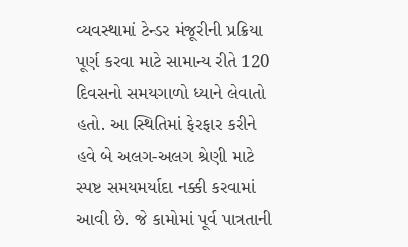વ્યવસ્થામાં ટેન્ડર મંજૂરીની પ્રક્રિયા પૂર્ણ કરવા માટે સામાન્ય રીતે 120 દિવસનો સમયગાળો ધ્યાને લેવાતો હતો. આ સ્થિતિમાં ફેરફાર કરીને હવે બે અલગ-અલગ શ્રેણી માટે સ્પષ્ટ સમયમર્યાદા નક્કી કરવામાં આવી છે. જે કામોમાં પૂર્વ પાત્રતાની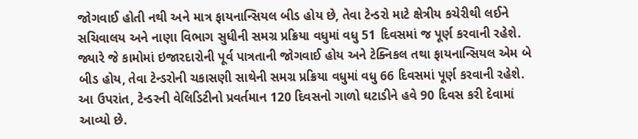જોગવાઈ હોતી નથી અને માત્ર ફાયનાન્સિયલ બીડ હોય છે, તેવા ટેન્ડરો માટે ક્ષેત્રીય કચેરીથી લઈને સચિવાલય અને નાણા વિભાગ સુધીની સમગ્ર પ્રક્રિયા વધુમાં વધુ 51 દિવસમાં જ પૂર્ણ કરવાની રહેશે. જ્યારે જે કામોમાં ઇજારદારોની પૂર્વ પાત્રતાની જોગવાઈ હોય અને ટેક્નિકલ તથા ફાયનાન્સિયલ એમ બે બીડ હોય, તેવા ટેન્ડરોની ચકાસણી સાથેની સમગ્ર પ્રક્રિયા વધુમાં વધુ 66 દિવસમાં પૂર્ણ કરવાની રહેશે. આ ઉપરાંત, ટેન્ડરની વેલિડિટીનો પ્રવર્તમાન 120 દિવસનો ગાળો ઘટાડીને હવે 90 દિવસ કરી દેવામાં આવ્યો છે.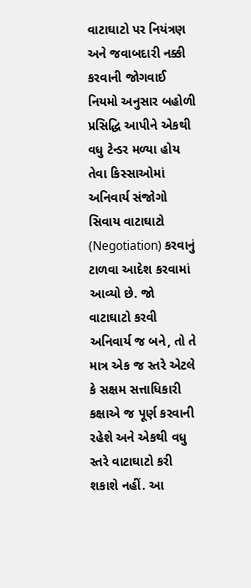વાટાઘાટો પર નિયંત્રણ અને જવાબદારી નક્કી કરવાની જોગવાઈ
નિયમો અનુસાર બહોળી પ્રસિદ્ધિ આપીને એકથી વધુ ટેન્ડર મળ્યા હોય તેવા કિસ્સાઓમાં અનિવાર્ય સંજોગો સિવાય વાટાઘાટો (Negotiation) કરવાનું ટાળવા આદેશ કરવામાં આવ્યો છે. જો વાટાઘાટો કરવી અનિવાર્ય જ બને, તો તે માત્ર એક જ સ્તરે એટલે કે સક્ષમ સત્તાધિકારી કક્ષાએ જ પૂર્ણ કરવાની રહેશે અને એકથી વધુ સ્તરે વાટાઘાટો કરી શકાશે નહીં. આ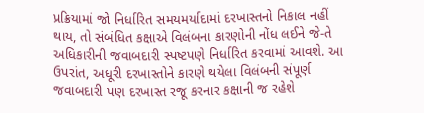પ્રક્રિયામાં જો નિર્ધારિત સમયમર્યાદામાં દરખાસ્તનો નિકાલ નહીં થાય, તો સંબંધિત કક્ષાએ વિલંબના કારણોની નોંધ લઈને જે-તે અધિકારીની જવાબદારી સ્પષ્ટપણે નિર્ધારિત કરવામાં આવશે. આ ઉપરાંત, અધૂરી દરખાસ્તોને કારણે થયેલા વિલંબની સંપૂર્ણ જવાબદારી પણ દરખાસ્ત રજૂ કરનાર કક્ષાની જ રહેશે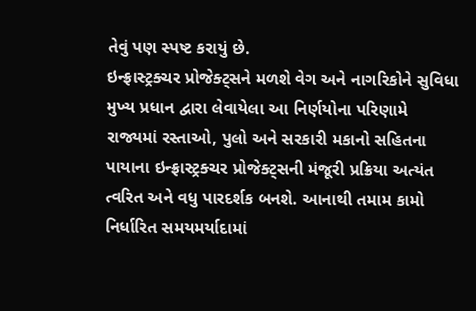તેવું પણ સ્પષ્ટ કરાયું છે.
ઇન્ફ્રાસ્ટ્રક્ચર પ્રોજેક્ટ્સને મળશે વેગ અને નાગરિકોને સુવિધા
મુખ્ય પ્રધાન દ્વારા લેવાયેલા આ નિર્ણયોના પરિણામે રાજ્યમાં રસ્તાઓ, પુલો અને સરકારી મકાનો સહિતના પાયાના ઇન્ફ્રાસ્ટ્રક્ચર પ્રોજેક્ટ્સની મંજૂરી પ્રક્રિયા અત્યંત ત્વરિત અને વધુ પારદર્શક બનશે. આનાથી તમામ કામો નિર્ધારિત સમયમર્યાદામાં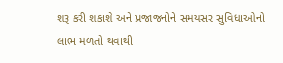શરૂ કરી શકાશે અને પ્રજાજનોને સમયસર સુવિધાઓનો લાભ મળતો થવાથી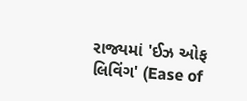રાજ્યમાં 'ઈઝ ઓફ લિવિંગ' (Ease of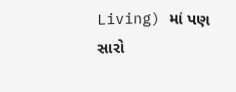Living) માં પણ સારો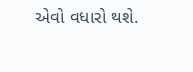એવો વધારો થશે.